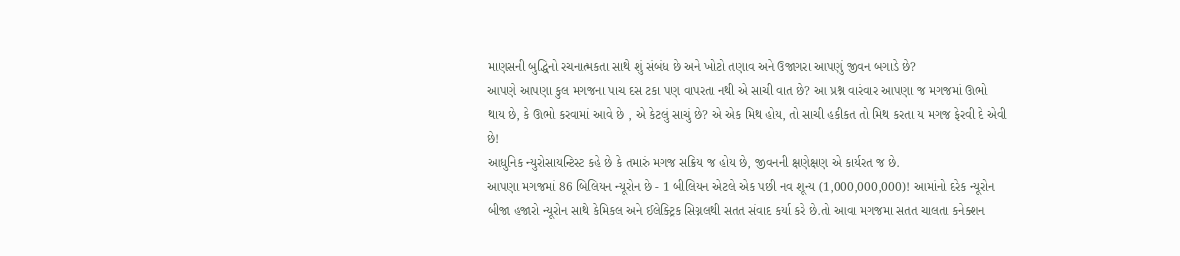માણસની બુદ્ધિનો રચનાત્મકતા સાથે શું સંબંધ છે અને ખોટો તણાવ અને ઉજાગરા આપણું જીવન બગાડે છે?
આપણે આપણા કુલ મગજના પાચ દસ ટકા પણ વાપરતા નથી એ સાચી વાત છે? આ પ્રશ્ન વારંવાર આપણા જ મગજમાં ઊભો થાય છે, કે ઊભો કરવામાં આવે છે , એ કેટલું સાચું છે? એ એક મિથ હોય, તો સાચી હકીકત તો મિથ કરતા ય મગજ ફેરવી દે એવી છે!
આધુનિક ન્યુરોસાયન્ટિસ્ટ કહે છે કે તમારું મગજ સક્રિય જ હોય છે, જીવનની ક્ષણેક્ષણ એ કાર્યરત જ છે.
આપણા મગજમાં 86 બિલિયન ન્યૂરોન છે - 1 બીલિયન એટલે એક પછી નવ શૂન્ય (1,000,000,000)! આમાંનો દરેક ન્યૂરોન બીજા હજારો ન્યૂરોન સાથે કેમિકલ અને ઈલેક્ટ્રિક સિગ્નલથી સતત સંવાદ કર્યા કરે છે.તો આવા મગજમા સતત ચાલતા કનેક્શન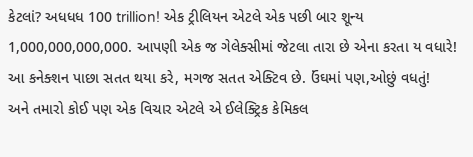કેટલાં? અધધધ 100 trillion! એક ટ્રીલિયન એટલે એક પછી બાર શૂન્ય 1,000,000,000,000. આપણી એક જ ગેલેક્સીમાં જેટલા તારા છે એના કરતા ય વધારે! આ કનેક્શન પાછા સતત થયા કરે, મગજ સતત એક્ટિવ છે. ઉંઘમાં પણ,ઓછું વધતું!
અને તમારો કોઈ પણ એક વિચાર એટલે એ ઈલેક્ટ્રિક કેમિકલ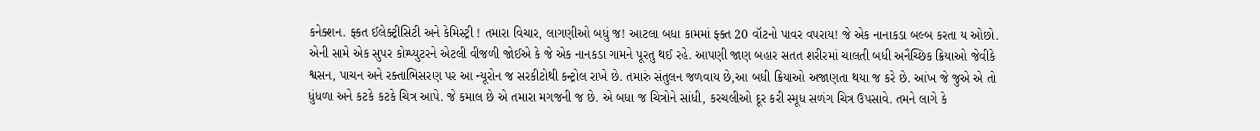કનેક્શન. ફ્કત ઈલેક્ટ્રીસિટી અને કેમિસ્ટ્રી ! તમારા વિચાર, લાગણીઓ બધું જ! આટલા બધા કામમાં ફ્ક્ત 20 વૉટનો પાવર વપરાય! જે એક નાનાકડા બલ્બ કરતા ય ઓછો. એની સામે એક સુપર કોમ્પ્યુટરને એટલી વીજળી જોઈએ કે જે એક નાનકડા ગામને પૂરતુ થઈ રહે. આપણી જાણ બહાર સતત શરીરમાં ચાલતી બધી અનૈચ્છિક ક્રિયાઓ જેવીકે શ્વસન, પાચન અને રક્તાભિસરણ પર આ ન્યૂરોન જ સરકીટોથી કન્ટ્રોલ રાખે છે. તમારું સંતુલન જળવાય છે,આ બધી ક્રિયાઓ અજાણતા થયા જ કરે છે. આંખ જે જુએ એ તો ધુંધળા અને કટકે કટકે ચિત્ર આપે. જે કમાલ છે એ તમારા મગજની જ છે. એ બધા જ ચિત્રોને સાંધી, કરચલીઓ દૂર કરી સ્મૂધ સળંગ ચિત્ર ઉપસાવે. તમને લાગે કે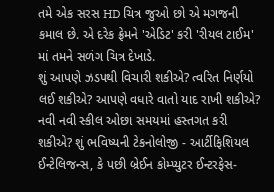તમે એક સરસ HD ચિત્ર જુઓ છો એ મગજની કમાલ છે. એ દરેક ફ્રેમને 'એડિટ' કરી 'રીયલ ટાઈમ' માં તમને સળંગ ચિત્ર દેખાડે.
શું આપણે ઝડપથી વિચારી શકીએ? ત્વરિત નિર્ણયો લઈ શકીએ? આપણે વધારે વાતો યાદ રાખી શકીએ? નવી નવી સ્કીલ ઓછા સમયમાં હસ્તગત કરી શકીએ? શું ભવિષ્યની ટેકનોલોજી - આર્ટીફિશિયલ ઈન્ટેલિજન્સ, કે પછી બ્રેઈન કોમ્પ્યુટર ઈન્ટરફેસ-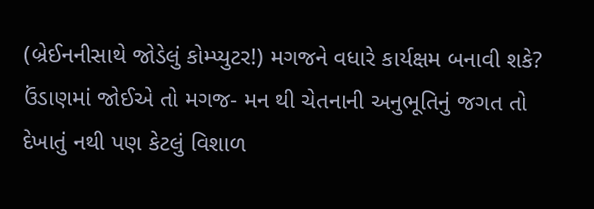(બ્રેઈનનીસાથે જોડેલું કોમ્પ્યુટર!) મગજને વધારે કાર્યક્ષમ બનાવી શકે?
ઉંડાણમાં જોઈએ તો મગજ- મન થી ચેતનાની અનુભૂતિનું જગત તો દેખાતું નથી પણ કેટલું વિશાળ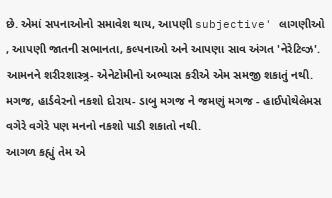છે. એમાં સપનાઓનો સમાવેશ થાય, આપણી subjective' લાગણીઓ , આપણી જાતની સભાનતા, કલ્પનાઓ અને આપણા સાવ અંગત 'નેરેટિવ્ઝ'. આમનને શરીરશાસ્ત્ર્ર- એનેટોમીનો અભ્યાસ કરીએ એમ સમજી શકાતું નથી. મગજ, હાર્ડવેરનો નકશો દોરાય- ડાબુ મગજ ને જમણું મગજ - હાઈપોથેલેમસ વગેરે વગેરે પણ મનનો નકશો પાડી શકાતો નથી.
આગળ કહ્યું તેમ એ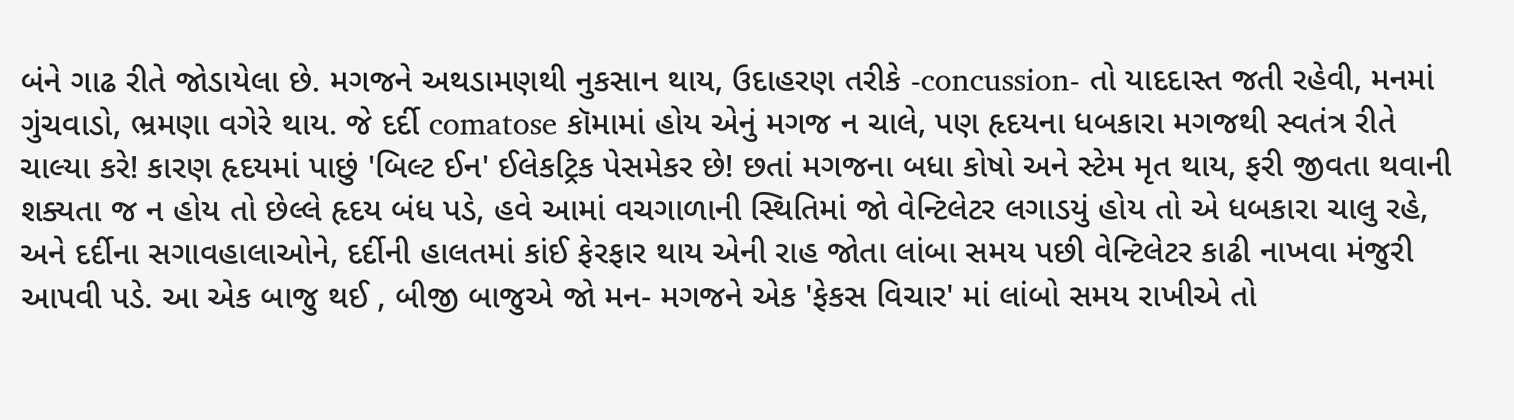બંને ગાઢ રીતે જોડાયેલા છે. મગજને અથડામણથી નુકસાન થાય, ઉદાહરણ તરીકે -concussion- તો યાદદાસ્ત જતી રહેવી, મનમાં ગુંચવાડો, ભ્રમણા વગેરે થાય. જે દર્દી comatose કૉમામાં હોય એનું મગજ ન ચાલે, પણ હૃદયના ધબકારા મગજથી સ્વતંત્ર રીતે ચાલ્યા કરે! કારણ હૃદયમાં પાછું 'બિલ્ટ ઈન' ઈલેકટ્રિક પેસમેકર છે! છતાં મગજના બધા કોષો અને સ્ટેમ મૃત થાય, ફરી જીવતા થવાની શક્યતા જ ન હોય તો છેલ્લે હૃદય બંધ પડે, હવે આમાં વચગાળાની સ્થિતિમાં જો વેન્ટિલેટર લગાડયું હોય તો એ ધબકારા ચાલુ રહે, અને દર્દીના સગાવહાલાઓને, દર્દીની હાલતમાં કાંઈ ફેરફાર થાય એની રાહ જોતા લાંબા સમય પછી વેન્ટિલેટર કાઢી નાખવા મંજુરી આપવી પડે. આ એક બાજુ થઈ , બીજી બાજુએ જો મન- મગજને એક 'ફેકસ વિચાર' માં લાંબો સમય રાખીએ તો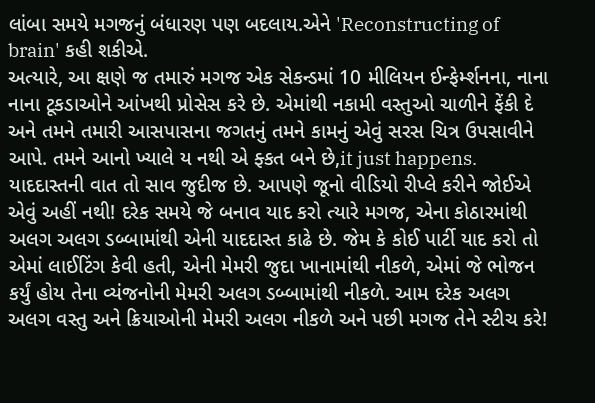લાંબા સમયે મગજનું બંધારણ પણ બદલાય.એને 'Reconstructing of brain' કહી શકીએ.
અત્યારે, આ ક્ષણે જ તમારું મગજ એક સેકન્ડમાં 10 મીલિયન ઈન્ફેર્મ્શનના, નાના નાના ટૂકડાઓને આંખથી પ્રોસેસ કરે છે. એમાંથી નકામી વસ્તુઓ ચાળીને ફેંકી દે અને તમને તમારી આસપાસના જગતનું તમને કામનું એવું સરસ ચિત્ર ઉપસાવીને આપે. તમને આનો ખ્યાલે ય નથી એ ફ્કત બને છે,it just happens.
યાદદાસ્તની વાત તો સાવ જુદીજ છે. આપણે જૂનો વીડિયો રીપ્લે કરીને જોઈએ એવું અહીં નથી! દરેક સમયે જે બનાવ યાદ કરો ત્યારે મગજ, એના કોઠારમાંથી અલગ અલગ ડબ્બામાંથી એની યાદદાસ્ત કાઢે છે. જેમ કે કોઈ પાર્ટી યાદ કરો તો એમાં લાઈટિંગ કેવી હતી, એની મેમરી જુદા ખાનામાંથી નીકળે, એમાં જે ભોજન કર્યું હોય તેના વ્યંજનોની મેમરી અલગ ડબ્બામાંથી નીકળે. આમ દરેક અલગ અલગ વસ્તુ અને ક્રિયાઓની મેમરી અલગ નીકળે અને પછી મગજ તેને સ્ટીચ કરે!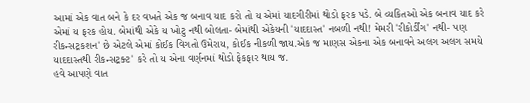આમાં એક વાત બને કે દર વખતે એક જ બનાવ યાદ કરો તો ય એમાં યાદગીરીમાં થોડો ફરક પડે. બે વ્યકિતઓ એક બનાવ યાદ કરે એમાં ય ફરક હોય. બેમાંથી એકે ય ખોટુ નથી બોલતા- બેમાંથી એકેયની 'યાદદાસ્ત' નબળી નથી! મેમરી 'રીકોર્ડીંગ' નથી- પણ રીકન્સટ્રકશન' છે એટલે એમાં કોઈક વિગતો ઉમેરાય, કોઈક નીકળી જાય.એક જ માણસ એકના એક બનાવને અલગ અલગ સમયે યાદદાસ્તથી રીકન્સટ્રક્ટ' કરે તો ય એના વર્ણનમાં થોડો ફેકફાર થાય જ.
હવે આપણે વાત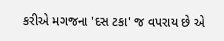કરીએ મગજના 'દસ ટકા' જ વપરાય છે એ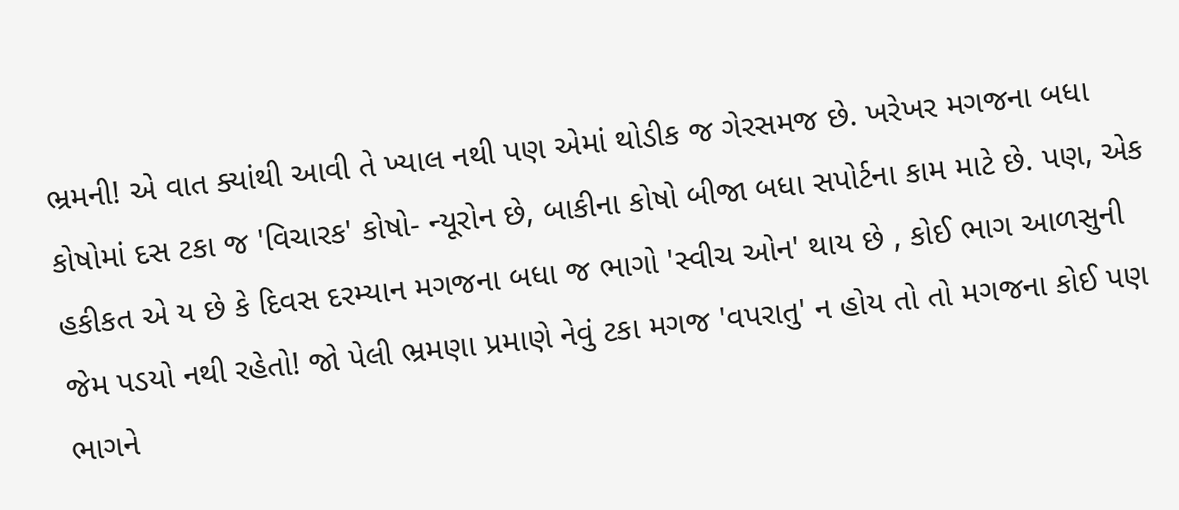ભ્રમની! એ વાત ક્યાંથી આવી તે ખ્યાલ નથી પણ એમાં થોડીક જ ગેરસમજ છે. ખરેખર મગજના બધા કોષોમાં દસ ટકા જ 'વિચારક' કોષો- ન્યૂરોન છે, બાકીના કોષો બીજા બધા સપોર્ટના કામ માટે છે. પણ, એક હકીકત એ ય છે કે દિવસ દરમ્યાન મગજના બધા જ ભાગો 'સ્વીચ ઓન' થાય છે , કોઈ ભાગ આળસુની જેમ પડયો નથી રહેતો! જો પેલી ભ્રમણા પ્રમાણે નેવું ટકા મગજ 'વપરાતુ' ન હોય તો તો મગજના કોઈ પણ ભાગને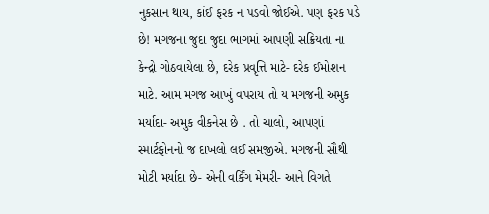નુકસાન થાય, કાંઈ ફરક ન પડવો જોઈએ. પણ ફરક પડે છે! મગજના જુદા જુદા ભાગમાં આપણી સક્રિયતા ના કેન્દ્રો ગોઠવાયેલા છે, દરેક પ્રવૃત્તિ માટે- દરેક ઈમોશન માટે. આમ મગજ આખું વપરાય તો ય મગજની અમુક મર્યાદા- અમુક વીકનેસ છે . તો ચાલો, આપણાં સ્માર્ટફોનનો જ દાખલો લઈ સમજીએ. મગજની સૌથી મોટી મર્યાદા છે- એની વર્કિંગ મેમરી- આને વિગતે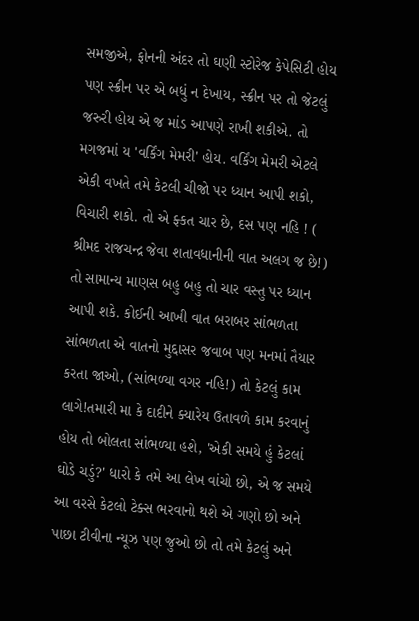સમજીએ, ફોનની અંદર તો ઘણી સ્ટોરેજ કેપેસિટી હોય પણ સ્ક્રીન પર એ બધું ન દેખાય, સ્ક્રીન પર તો જેટલું જરુરી હોય એ જ માંડ આપણે રાખી શકીએ. તો મગજમાં ય 'વર્કિંગ મેમરી' હોય. વર્કિંગ મેમરી એટલે એકી વખતે તમે કેટલી ચીજો પર ધ્યાન આપી શકો, વિચારી શકો. તો એ ફ્કત ચાર છે, દસ પણ નહિ ! ( શ્રીમદ રાજચન્દ્ર જેવા શતાવધાનીની વાત અલગ જ છે!) તો સામાન્ય માણસ બહુ બહુ તો ચાર વસ્તુ પર ધ્યાન આપી શકે. કોઈની આખી વાત બરાબર સાંભળતા સાંભળતા એ વાતનો મુદ્દાસર જવાબ પણ મનમાં તૈયાર કરતા જાઓ, (સાંભળ્યા વગર નહિ!) તો કેટલું કામ લાગે!તમારી મા કે દાદીને ક્યારેય ઉતાવળે કામ કરવાનું હોય તો બોલતા સાંભળ્યા હશે, 'એકી સમયે હું કેટલાં ઘોડે ચડું?' ધારો કે તમે આ લેખ વાંચો છો, એ જ સમયે આ વરસે કેટલો ટેક્સ ભરવાનો થશે એ ગણો છો અને પાછા ટીવીના ન્યૂઝ પણ જુઓ છો તો તમે કેટલું અને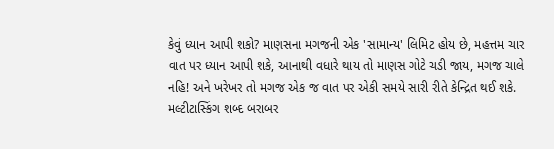કેવું ધ્યાન આપી શકો? માણસના મગજની એક 'સામાન્ય' લિમિટ હોય છે, મહત્તમ ચાર વાત પર ધ્યાન આપી શકે, આનાથી વધારે થાય તો માણસ ગોટે ચડી જાય, મગજ ચાલે નહિ! અને ખરેખર તો મગજ એક જ વાત પર એકી સમયે સારી રીતે કેન્દ્રિત થઈ શકે. મલ્ટીટાસ્કિંગ શબ્દ બરાબર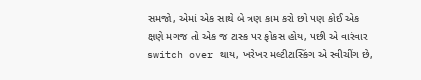સમજો, એમાં એક સાથે બે ત્રણ કામ કરો છો પણ કોઈ એક ક્ષણે મગજ તો એક જ ટાસ્ક પર ફોકસ હોય, પછી એ વારંવાર switch over થાય, ખરેખર મલ્ટીટાસ્કિંગ એ સ્વીચીંગ છે,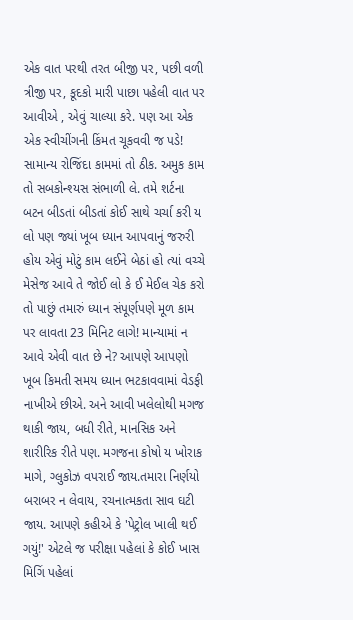એક વાત પરથી તરત બીજી પર, પછી વળી ત્રીજી પર, કૂદકો મારી પાછા પહેલી વાત પર આવીએ , એવું ચાલ્યા કરે. પણ આ એક એક સ્વીચીંગની કિંમત ચૂકવવી જ પડે! સામાન્ય રોજિંદા કામમાં તો ઠીક. અમુક કામ તો સબકોન્શ્યસ સંભાળી લે. તમે શર્ટના બટન બીડતાં બીડતાં કોઈ સાથે ચર્ચા કરી ય લો પણ જ્યાં ખૂબ ધ્યાન આપવાનું જરુરી હોય એવું મોટું કામ લઈને બેઠાં હો ત્યાં વચ્ચે મેસેજ આવે તે જોઈ લો કે ઈ મેઈલ ચેક કરો તો પાછું તમારું ધ્યાન સંપૂર્ણપણે મૂળ કામ પર લાવતા 23 મિનિટ લાગે! માન્યામાં ન આવે એવી વાત છે ને? આપણે આપણો ખૂબ કિમતી સમય ધ્યાન ભટકાવવામાં વેડફી નાખીએ છીએ. અને આવી ખલેલોથી મગજ થાકી જાય, બધી રીતે, માનસિક અને શારીરિક રીતે પણ. મગજના કોષો ય ખોરાક માગે, ગ્લુકોઝ વપરાઈ જાય.તમારા નિર્ણયો બરાબર ન લેવાય, રચનાત્મકતા સાવ ઘટી જાય. આપણે કહીએ કે 'પેટ્રોલ ખાલી થઈ ગયું!' એટલે જ પરીક્ષા પહેલાં કે કોઈ ખાસ મિગિં પહેલાં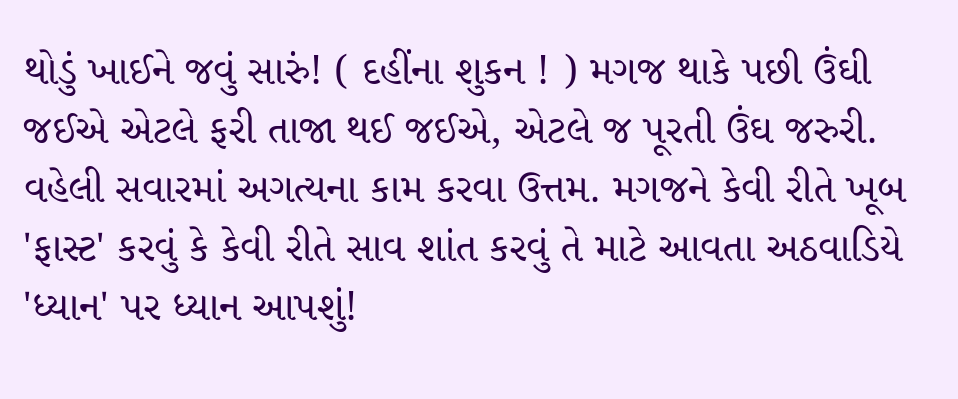થોડું ખાઈને જવું સારું! ( દહીંના શુકન ! ) મગજ થાકે પછી ઉંઘી જઈએ એટલે ફરી તાજા થઈ જઈએ, એટલે જ પૂરતી ઉંઘ જરુરી. વહેલી સવારમાં અગત્યના કામ કરવા ઉત્તમ. મગજને કેવી રીતે ખૂબ 'ફાસ્ટ' કરવું કે કેવી રીતે સાવ શાંત કરવું તે માટે આવતા અઠવાડિયે 'ધ્યાન' પર ધ્યાન આપશું!